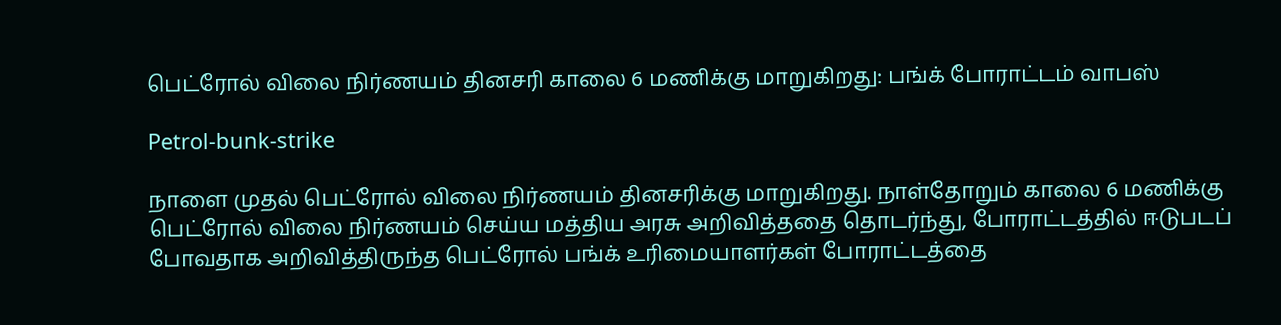பெட்ரோல் விலை நிர்ணயம் தினசரி காலை 6 மணிக்கு மாறுகிறது: பங்க் போராட்டம் வாபஸ்

Petrol-bunk-strike

நாளை முதல் பெட்ரோல் விலை நிர்ணயம் தினசரிக்கு மாறுகிறது. நாள்தோறும் காலை 6 மணிக்கு பெட்ரோல் விலை நிர்ணயம் செய்ய மத்திய அரசு அறிவித்ததை தொடர்ந்து, போராட்டத்தில் ஈடுபடப் போவதாக அறிவித்திருந்த பெட்ரோல் பங்க் உரிமையாளர்கள் போராட்டத்தை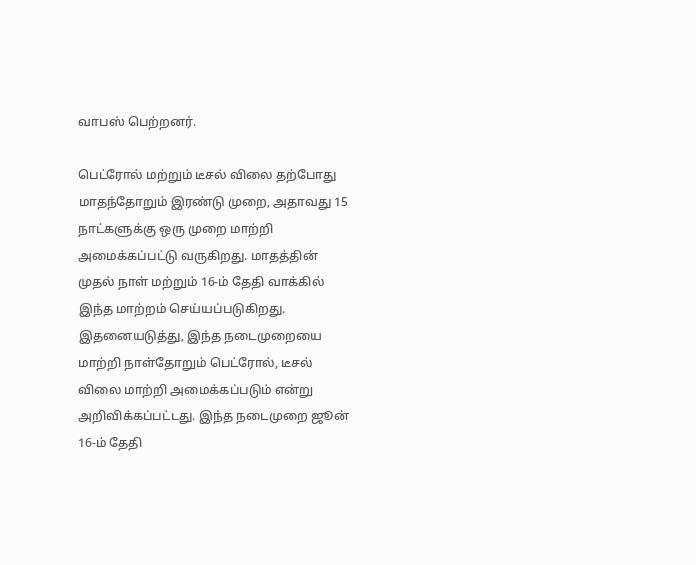வாபஸ் பெற்றனர்.

பெட்ரோல் மற்றும் டீசல் விலை தற்போது மாதந்தோறும் இரண்டு முறை, அதாவது 15 நாட்களுக்கு ஒரு முறை மாற்றி அமைக்கப்பட்டு வருகிறது. மாதத்தின் முதல் நாள் மற்றும் 16-ம் தேதி வாக்கில் இந்த மாற்றம் செய்யப்படுகிறது. இதனையடுத்து, இந்த நடைமுறையை மாற்றி நாள்தோறும் பெட்ரோல், டீசல் விலை மாற்றி அமைக்கப்படும் என்று அறிவிக்கப்பட்டது. இந்த நடைமுறை ஜூன் 16-ம் தேதி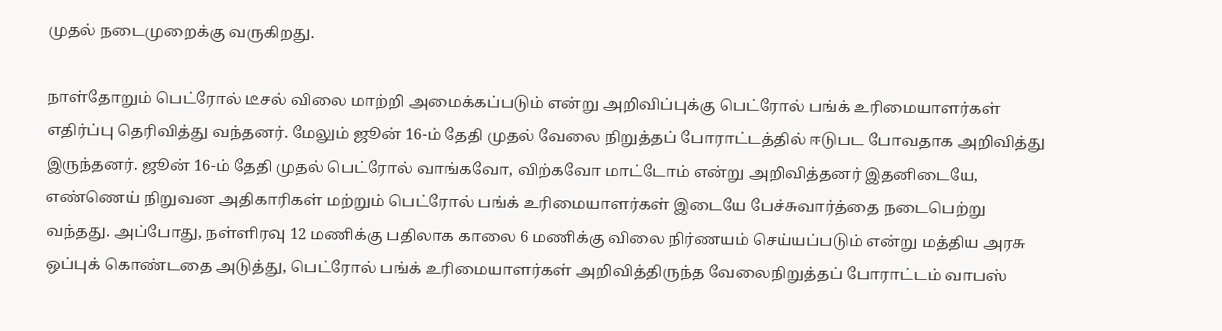முதல் நடைமுறைக்கு வருகிறது.

நாள்தோறும் பெட்ரோல் டீசல் விலை மாற்றி அமைக்கப்படும் என்று அறிவிப்புக்கு பெட்ரோல் பங்க் உரிமையாளர்கள் எதிர்ப்பு தெரிவித்து வந்தனர். மேலும் ஜூன் 16-ம் தேதி முதல் வேலை நிறுத்தப் போராட்டத்தில் ஈடுபட போவதாக அறிவித்து இருந்தனர். ஜூன் 16-ம் தேதி முதல் பெட்ரோல் வாங்கவோ, விற்கவோ மாட்டோம் என்று அறிவித்தனர் இதனிடையே, எண்ணெய் நிறுவன அதிகாரிகள் மற்றும் பெட்ரோல் பங்க் உரிமையாளர்கள் இடையே பேச்சுவார்த்தை நடைபெற்று வந்தது. அப்போது, நள்ளிரவு 12 மணிக்கு பதிலாக காலை 6 மணிக்கு விலை நிர்ணயம் செய்யப்படும் என்று மத்திய அரசு ஒப்புக் கொண்டதை அடுத்து, பெட்ரோல் பங்க் உரிமையாளர்கள் அறிவித்திருந்த வேலைநிறுத்தப் போராட்டம் வாபஸ்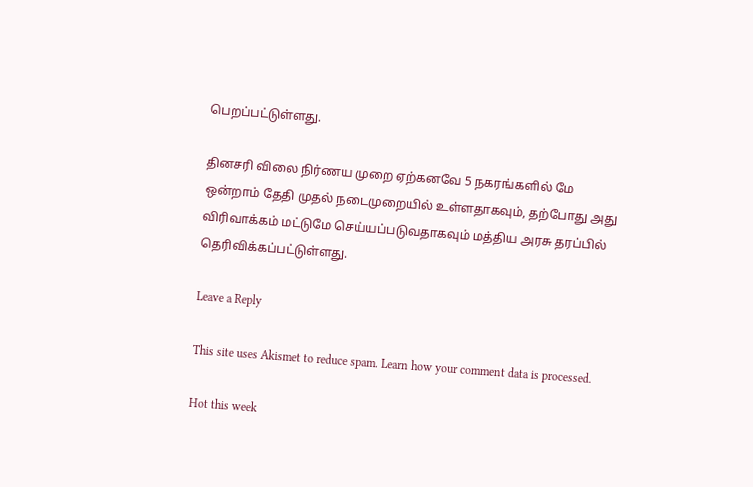பெறப்பட்டுள்ளது.

தினசரி விலை நிர்ணய முறை ஏற்கனவே 5 நகரங்களில் மே ஒன்றாம் தேதி முதல் நடைமுறையில் உள்ளதாகவும், தற்போது அது விரிவாக்கம் மட்டுமே செய்யப்படுவதாகவும் மத்திய அரசு தரப்பில் தெரிவிக்கப்பட்டுள்ளது.

Leave a Reply

This site uses Akismet to reduce spam. Learn how your comment data is processed.

Hot this week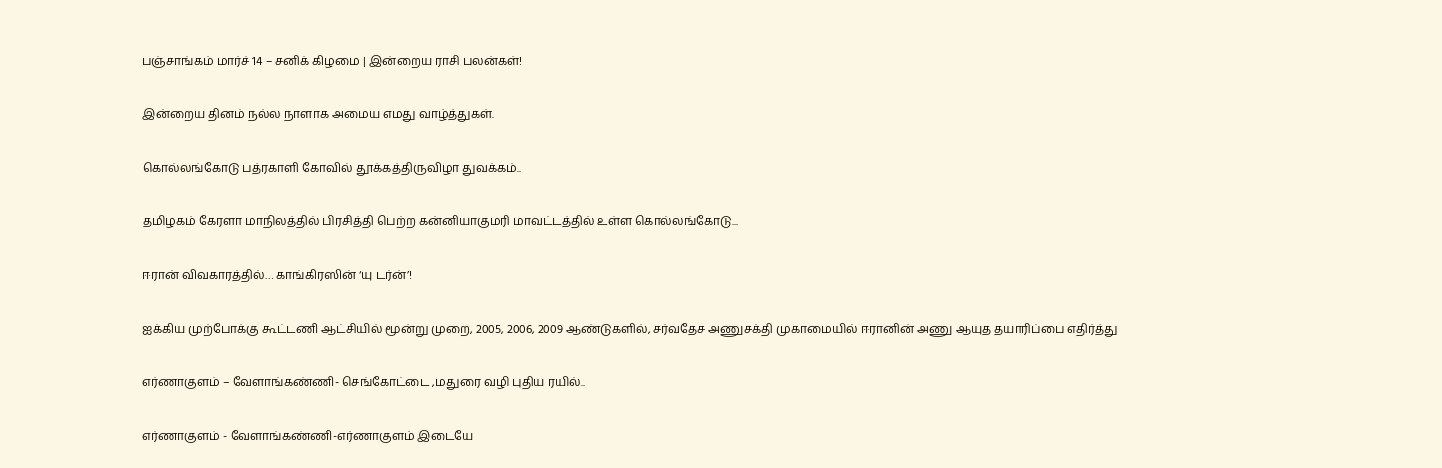பஞ்சாங்கம் மார்ச் 14 – சனிக் கிழமை | இன்றைய ராசி பலன்கள்!

இன்றைய தினம் நல்ல நாளாக அமைய எமது வாழ்த்துகள்.

கொல்லங்கோடு பத்ரகாளி கோவில் தூக்கத்திருவிழா துவக்கம்..

தமிழகம் கேரளா மாநிலத்தில் பிரசித்தி பெற்ற கன்னியாகுமரி மாவட்டத்தில் உள்ள கொல்லங்கோடு...

ஈரான் விவகாரத்தில்… காங்கிரஸின் ‘யு டர்ன்’!

ஐக்கிய முற்போக்கு கூட்டணி ஆட்சியில் மூன்று முறை, 2005, 2006, 2009 ஆண்டுகளில், சர்வதேச அணுசக்தி முகாமையில் ஈரானின் அணு ஆயுத தயாரிப்பை எதிர்த்து

எர்ணாகுளம் – வேளாங்கண்ணி- செங்கோட்டை ,மதுரை வழி புதிய ரயில்..

எர்ணாகுளம் - வேளாங்கண்ணி-எர்ணாகுளம் இடையே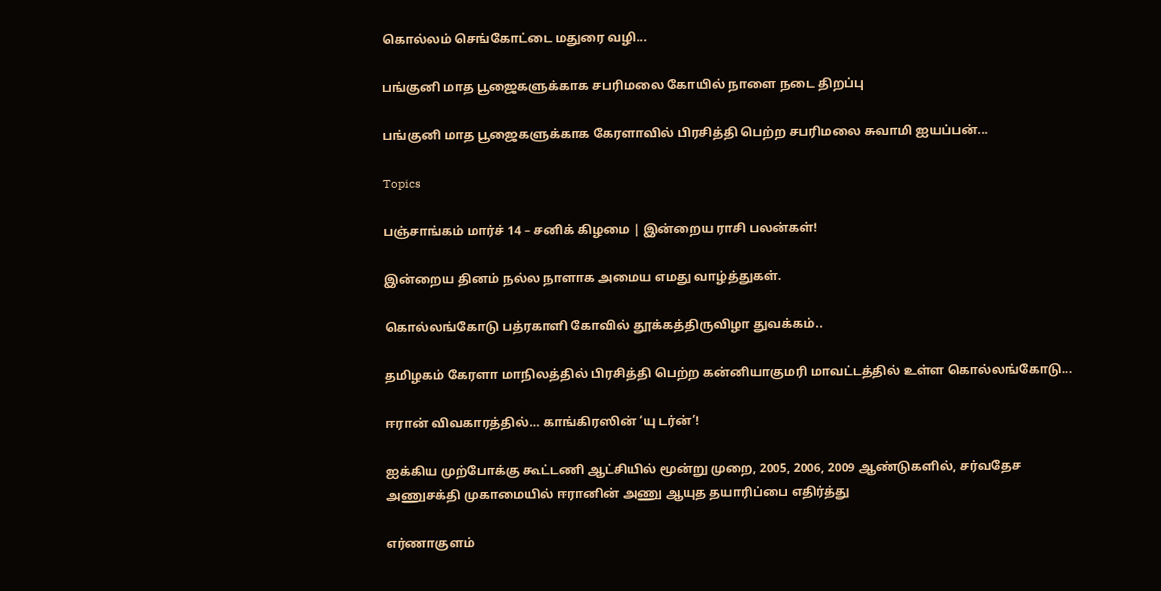கொல்லம் செங்கோட்டை மதுரை வழி...

பங்குனி மாத பூஜைகளுக்காக சபரிமலை கோயில் நாளை நடை திறப்பு

பங்குனி மாத பூஜைகளுக்காக கேரளாவில் பிரசித்தி பெற்ற சபரிமலை சுவாமி ஐயப்பன்...

Topics

பஞ்சாங்கம் மார்ச் 14 – சனிக் கிழமை | இன்றைய ராசி பலன்கள்!

இன்றைய தினம் நல்ல நாளாக அமைய எமது வாழ்த்துகள்.

கொல்லங்கோடு பத்ரகாளி கோவில் தூக்கத்திருவிழா துவக்கம்..

தமிழகம் கேரளா மாநிலத்தில் பிரசித்தி பெற்ற கன்னியாகுமரி மாவட்டத்தில் உள்ள கொல்லங்கோடு...

ஈரான் விவகாரத்தில்… காங்கிரஸின் ‘யு டர்ன்’!

ஐக்கிய முற்போக்கு கூட்டணி ஆட்சியில் மூன்று முறை, 2005, 2006, 2009 ஆண்டுகளில், சர்வதேச அணுசக்தி முகாமையில் ஈரானின் அணு ஆயுத தயாரிப்பை எதிர்த்து

எர்ணாகுளம்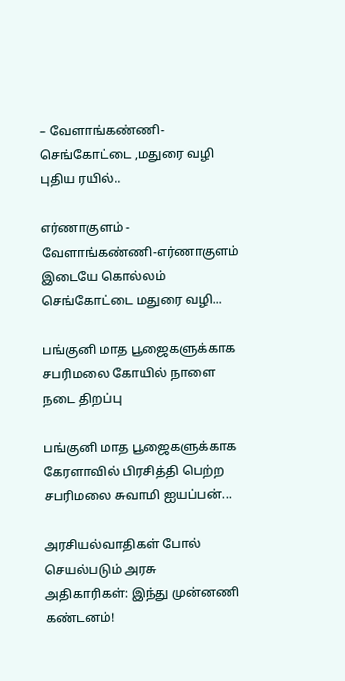– வேளாங்கண்ணி- செங்கோட்டை ,மதுரை வழி புதிய ரயில்..

எர்ணாகுளம் - வேளாங்கண்ணி-எர்ணாகுளம் இடையே கொல்லம் செங்கோட்டை மதுரை வழி...

பங்குனி மாத பூஜைகளுக்காக சபரிமலை கோயில் நாளை நடை திறப்பு

பங்குனி மாத பூஜைகளுக்காக கேரளாவில் பிரசித்தி பெற்ற சபரிமலை சுவாமி ஐயப்பன்...

அரசியல்வாதிகள் போல் செயல்படும் அரசு அதிகாரிகள்: இந்து முன்னணி கண்டனம்!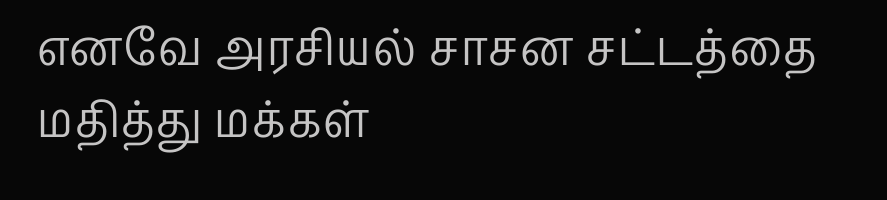எனவே அரசியல் சாசன சட்டத்தை மதித்து மக்கள்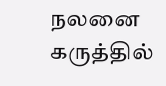நலனை கருத்தில்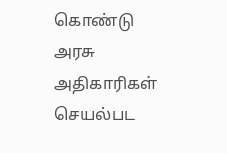கொண்டு அரசு அதிகாரிகள் செயல்பட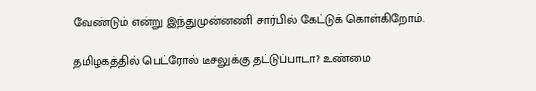வேண்டும் என்று இந்துமுன்னணி சார்பில் கேட்டுக் கொள்கிறோம்.

தமிழகத்தில் பெட்ரோல் டீசலுக்கு தட்டுப்பாடா? உண்மை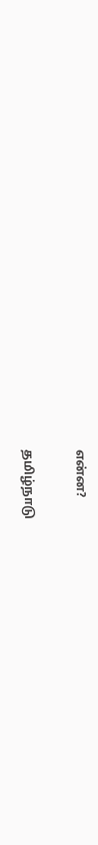என்ன?

தமிழ்நாடு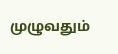முழுவதும்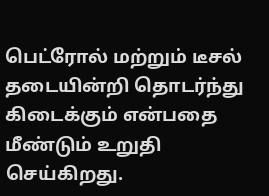பெட்ரோல் மற்றும் டீசல் தடையின்றி தொடர்ந்து கிடைக்கும் என்பதை மீண்டும் உறுதி செய்கிறது.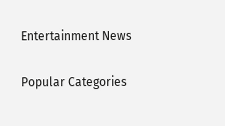Entertainment News

Popular Categories